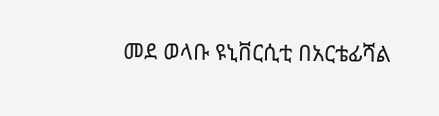መደ ወላቡ ዩኒቨርሲቲ በአርቴፊሻል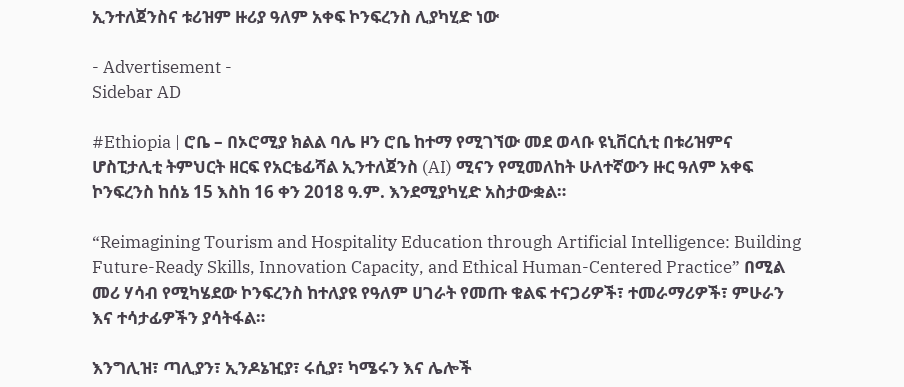ኢንተለጀንስና ቱሪዝም ዙሪያ ዓለም አቀፍ ኮንፍረንስ ሊያካሂድ ነው

- Advertisement -
Sidebar AD

#Ethiopia | ሮቤ – በኦሮሚያ ክልል ባሌ ዞን ሮቤ ከተማ የሚገኘው መደ ወላቡ ዩኒቨርሲቲ በቱሪዝምና ሆስፒታሊቲ ትምህርት ዘርፍ የአርቴፊሻል ኢንተለጀንስ (AI) ሚናን የሚመለከት ሁለተኛውን ዙር ዓለም አቀፍ ኮንፍረንስ ከሰኔ 15 እስከ 16 ቀን 2018 ዓ.ም. እንደሚያካሂድ አስታውቋል።

“Reimagining Tourism and Hospitality Education through Artificial Intelligence: Building Future-Ready Skills, Innovation Capacity, and Ethical Human-Centered Practice” በሚል መሪ ሃሳብ የሚካሄደው ኮንፍረንስ ከተለያዩ የዓለም ሀገራት የመጡ ቁልፍ ተናጋሪዎች፣ ተመራማሪዎች፣ ምሁራን እና ተሳታፊዎችን ያሳትፋል።

እንግሊዝ፣ ጣሊያን፣ ኢንዶኔዢያ፣ ሩሲያ፣ ካሜሩን እና ሌሎች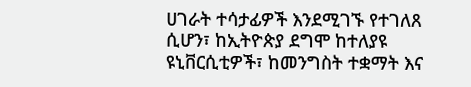ሀገራት ተሳታፊዎች እንደሚገኙ የተገለጸ ሲሆን፣ ከኢትዮጵያ ደግሞ ከተለያዩ ዩኒቨርሲቲዎች፣ ከመንግስት ተቋማት እና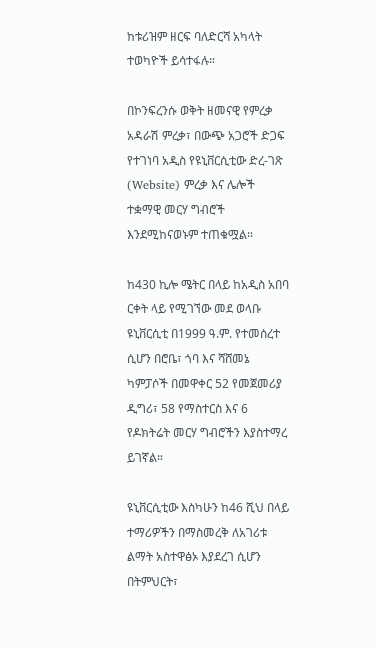ከቱሪዝም ዘርፍ ባለድርሻ አካላት ተወካዮች ይሳተፋሉ።

በኮንፍረንሱ ወቅት ዘመናዊ የምረቃ አዳራሽ ምረቃ፣ በውጭ አጋሮች ድጋፍ የተገነባ አዲስ የዩኒቨርሲቲው ድረ-ገጽ (Website) ምረቃ እና ሌሎች ተቋማዊ መርሃ ግብሮች እንደሚከናወኑም ተጠቁሟል።

ከ430 ኪሎ ሜትር በላይ ከአዲስ አበባ ርቀት ላይ የሚገኘው መደ ወላቡ ዩኒቨርሲቲ በ1999 ዓ.ም. የተመሰረተ ሲሆን በሮቤ፣ ጎባ እና ሻሸመኔ ካምፓሶች በመዋቀር 52 የመጀመሪያ ዲግሪ፣ 58 የማስተርስ እና 6 የዶክትሬት መርሃ ግብሮችን እያስተማረ ይገኛል።

ዩኒቨርሲቲው እስካሁን ከ46 ሺህ በላይ ተማሪዎችን በማስመረቅ ለአገሪቱ ልማት አስተዋፅኦ እያደረገ ሲሆን በትምህርት፣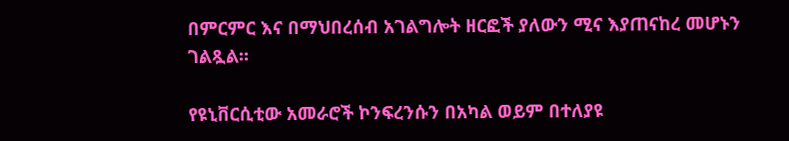በምርምር እና በማህበረሰብ አገልግሎት ዘርፎች ያለውን ሚና እያጠናከረ መሆኑን ገልጿል።

የዩኒቨርሲቲው አመራሮች ኮንፍረንሱን በአካል ወይም በተለያዩ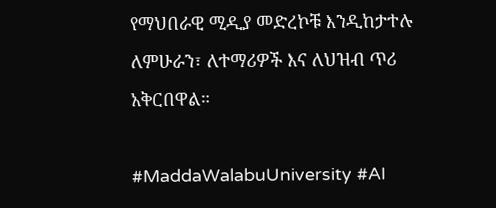የማህበራዊ ሚዲያ መድረኮቹ እንዲከታተሉ ለምሁራን፣ ለተማሪዎች እና ለህዝብ ጥሪ አቅርበዋል።

#MaddaWalabuUniversity #AI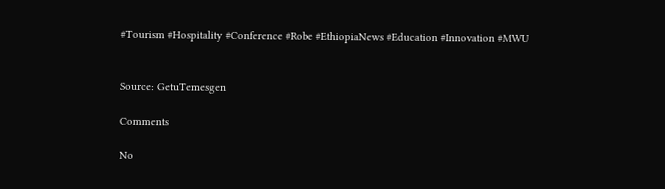#Tourism #Hospitality #Conference #Robe #EthiopiaNews #Education #Innovation #MWU


Source: GetuTemesgen

Comments

No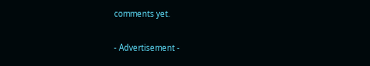comments yet.

- Advertisement -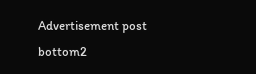Advertisement post bottom2